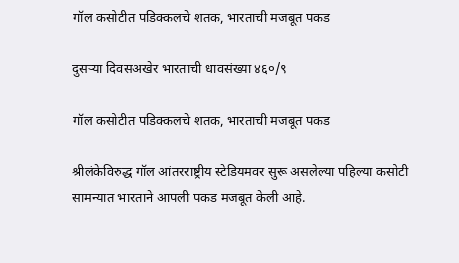गॉल कसोटीत पडिक्कलचे शतक, भारताची मजबूत पकड

दुसऱ्या दिवसअखेर भारताची धावसंख्या ४६०/९

गॉल कसोटीत पडिक्कलचे शतक, भारताची मजबूत पकड

श्रीलंकेविरुद्ध गॉल आंतरराष्ट्रीय स्टेडियमवर सुरू असलेल्या पहिल्या कसोटी सामन्यात भारताने आपली पकड मजबूत केली आहे.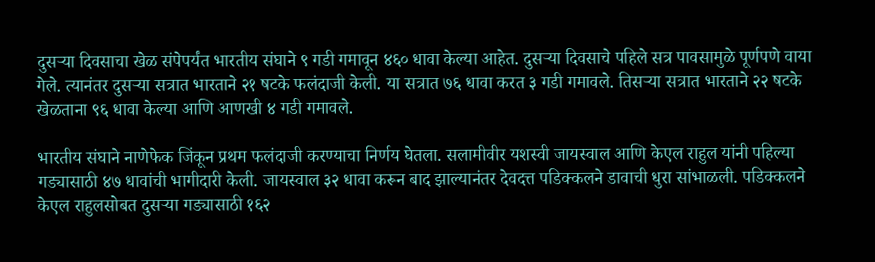दुसऱ्या दिवसाचा खेळ संपेपर्यंत भारतीय संघाने ९ गडी गमावून ४६० धावा केल्या आहेत. दुसऱ्या दिवसाचे पहिले सत्र पावसामुळे पूर्णपणे वाया गेले. त्यानंतर दुसऱ्या सत्रात भारताने २१ षटके फलंदाजी केली. या सत्रात ७६ धावा करत ३ गडी गमावले. तिसऱ्या सत्रात भारताने २२ षटके खेळताना ९६ धावा केल्या आणि आणखी ४ गडी गमावले.

भारतीय संघाने नाणेफेक जिंकून प्रथम फलंदाजी करण्याचा निर्णय घेतला. सलामीवीर यशस्वी जायस्वाल आणि केएल राहुल यांनी पहिल्या गड्यासाठी ४७ धावांची भागीदारी केली. जायस्वाल ३२ धावा करून बाद झाल्यानंतर देवदत्त पडिक्कलने डावाची धुरा सांभाळली. पडिक्कलने केएल राहुलसोबत दुसऱ्या गड्यासाठी १६२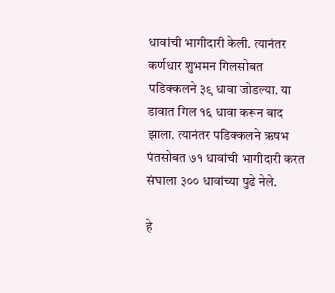धावांची भागीदारी केली. त्यानंतर कर्णधार शुभमन गिलसोबत पडिक्कलने ३९ धावा जोडल्या. या डावात गिल १६ धावा करून बाद झाला. त्यानंतर पडिक्कलने ऋषभ पंतसोबत ७१ धावांची भागीदारी करत संघाला ३०० धावांच्या पुढे नेले.

हे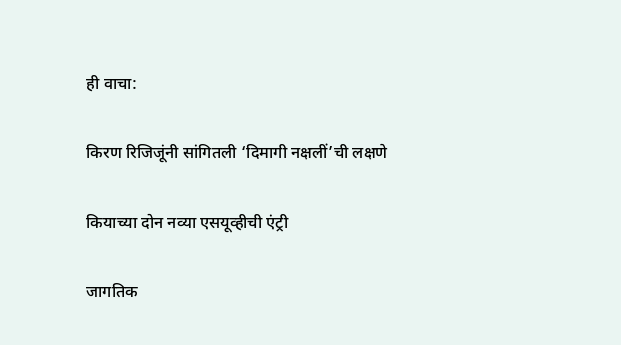ही वाचा:

किरण रिजिजूंनी सांगितली ‘दिमागी नक्षलीं’ची लक्षणे

कियाच्या दोन नव्या एसयूव्हीची एंट्री

जागतिक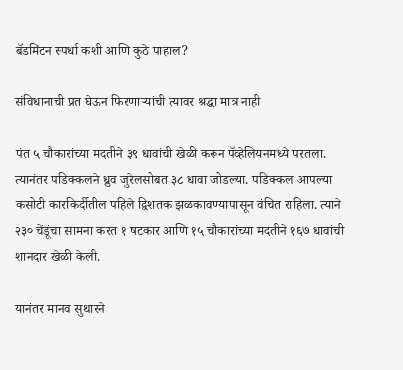बॅडमिंटन स्पर्धा कशी आणि कुठे पाहाल?

संविधानाची प्रत घेऊन फिरणाऱ्यांची त्यावर श्रद्धा मात्र नाही

पंत ५ चौकारांच्या मदतीने ३९ धावांची खेळी करून पॅव्हेलियनमध्ये परतला. त्यानंतर पडिक्कलने ध्रुव जुरेलसोबत ३८ धावा जोडल्या. पडिक्कल आपल्या कसोटी कारकिर्दीतील पहिले द्विशतक झळकावण्यापासून वंचित राहिला. त्याने २३० चेंडूंचा सामना करत १ षटकार आणि १५ चौकारांच्या मदतीने १६७ धावांची शानदार खेळी केली.

यानंतर मानव सुथारने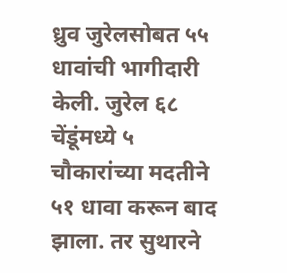ध्रुव जुरेलसोबत ५५ धावांची भागीदारी केली. जुरेल ६८ चेंडूंमध्ये ५ चौकारांच्या मदतीने ५१ धावा करून बाद झाला. तर सुथारने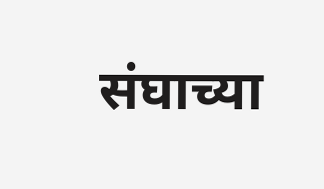संघाच्या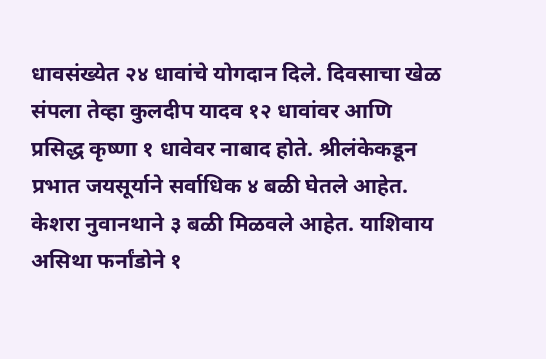धावसंख्येत २४ धावांचे योगदान दिले. दिवसाचा खेळ संपला तेव्हा कुलदीप यादव १२ धावांवर आणि प्रसिद्ध कृष्णा १ धावेवर नाबाद होते. श्रीलंकेकडून प्रभात जयसूर्याने सर्वाधिक ४ बळी घेतले आहेत. केशरा नुवानथाने ३ बळी मिळवले आहेत. याशिवाय असिथा फर्नांडोने १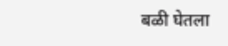बळी घेतला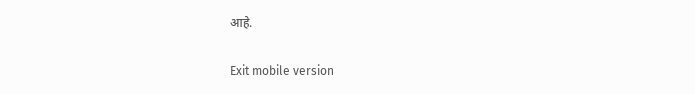आहे.

Exit mobile version